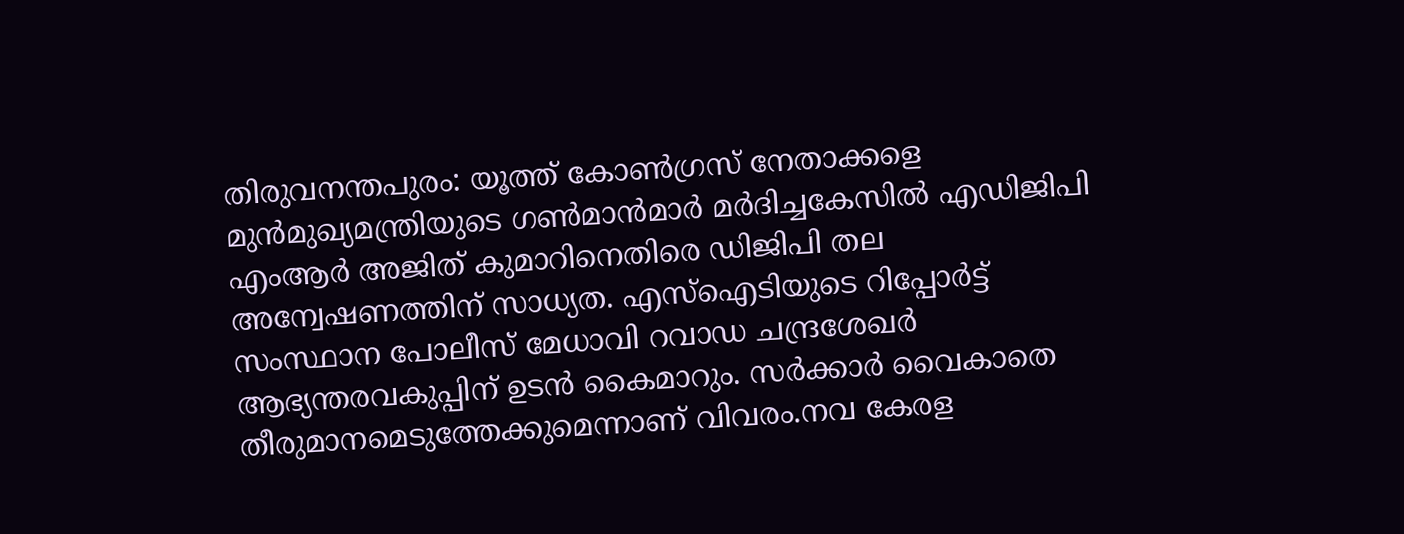തിരുവനന്തപുരം: യൂത്ത് കോൺഗ്രസ് നേതാക്കളെ മുൻമുഖ്യമന്ത്രിയുടെ ഗൺമാൻമാർ മർദിച്ചകേസിൽ എഡിജിപി എംആർ അജിത് കുമാറിനെതിരെ ഡിജിപി തല അന്വേഷണത്തിന് സാധ്യത. എസ്ഐടിയുടെ റിപ്പോർട്ട് സംസ്ഥാന പോലീസ് മേധാവി റവാഡ ചന്ദ്രശേഖർ ആഭ്യന്തരവകുപ്പിന് ഉടൻ കൈമാറും. സർക്കാർ വൈകാതെ തീരുമാനമെടുത്തേക്കുമെന്നാണ് വിവരം.നവ കേരള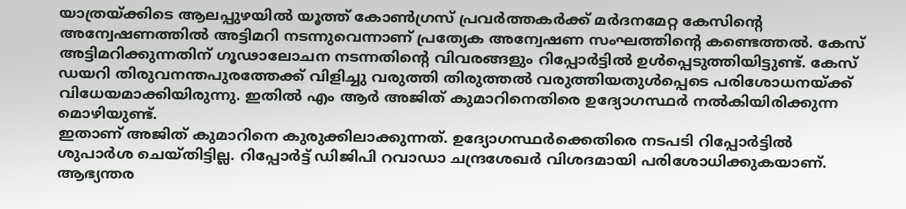യാത്രയ്ക്കിടെ ആലപ്പുഴയിൽ യൂത്ത് കോൺഗ്രസ് പ്രവർത്തകർക്ക് മർദനമേറ്റ കേസിന്റെ അന്വേഷണത്തിൽ അട്ടിമറി നടന്നുവെന്നാണ് പ്രത്യേക അന്വേഷണ സംഘത്തിന്റെ കണ്ടെത്തൽ. കേസ് അട്ടിമറിക്കുന്നതിന് ഗൂഢാലോചന നടന്നതിന്റെ വിവരങ്ങളും റിപ്പോർട്ടിൽ ഉൾപ്പെടുത്തിയിട്ടുണ്ട്. കേസ് ഡയറി തിരുവനന്തപുരത്തേക്ക് വിളിച്ചു വരുത്തി തിരുത്തൽ വരുത്തിയതുൾപ്പെടെ പരിശോധനയ്ക്ക് വിധേയമാക്കിയിരുന്നു. ഇതിൽ എം ആർ അജിത് കുമാറിനെതിരെ ഉദ്യോഗസ്ഥർ നൽകിയിരിക്കുന്ന മൊഴിയുണ്ട്.
ഇതാണ് അജിത് കുമാറിനെ കുരുക്കിലാക്കുന്നത്. ഉദ്യോഗസ്ഥർക്കെതിരെ നടപടി റിപ്പോർട്ടിൽ ശുപാർശ ചെയ്തിട്ടില്ല. റിപ്പോർട്ട് ഡിജിപി റവാഡാ ചന്ദ്രശേഖർ വിശദമായി പരിശോധിക്കുകയാണ്. ആഭ്യന്തര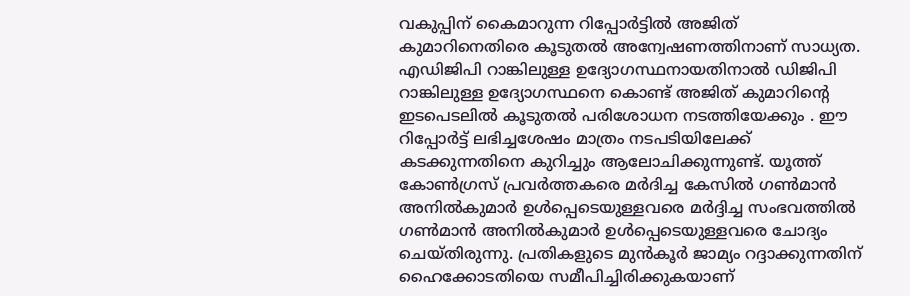വകുപ്പിന് കൈമാറുന്ന റിപ്പോർട്ടിൽ അജിത് കുമാറിനെതിരെ കൂടുതൽ അന്വേഷണത്തിനാണ് സാധ്യത. എഡിജിപി റാങ്കിലുള്ള ഉദ്യോഗസ്ഥനായതിനാൽ ഡിജിപി റാങ്കിലുള്ള ഉദ്യോഗസ്ഥനെ കൊണ്ട് അജിത് കുമാറിന്റെ ഇടപെടലിൽ കൂടുതൽ പരിശോധന നടത്തിയേക്കും . ഈ റിപ്പോർട്ട് ലഭിച്ചശേഷം മാത്രം നടപടിയിലേക്ക് കടക്കുന്നതിനെ കുറിച്ചും ആലോചിക്കുന്നുണ്ട്. യൂത്ത് കോൺഗ്രസ് പ്രവർത്തകരെ മർദിച്ച കേസിൽ ഗൺമാൻ അനിൽകുമാർ ഉൾപ്പെടെയുള്ളവരെ മർദ്ദിച്ച സംഭവത്തിൽ ഗൺമാൻ അനിൽകുമാർ ഉൾപ്പെടെയുള്ളവരെ ചോദ്യം ചെയ്തിരുന്നു. പ്രതികളുടെ മുൻകൂർ ജാമ്യം റദ്ദാക്കുന്നതിന് ഹൈക്കോടതിയെ സമീപിച്ചിരിക്കുകയാണ്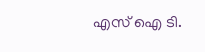എസ് ഐ ടി.